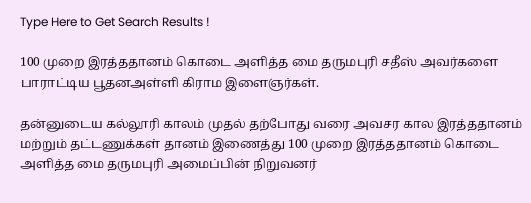Type Here to Get Search Results !

100 முறை இரத்ததானம் கொடை அளித்த மை தருமபுரி சதீஸ் அவர்களை பாராட்டிய பூதனஅள்ளி கிராம இளைஞர்கள்.

தன்னுடைய கல்லூரி காலம் முதல் தற்போது வரை அவசர கால இரத்ததானம் மற்றும் தட்டணுக்கள் தானம் இணைத்து 100 முறை இரத்ததானம் கொடை அளித்த மை தருமபுரி அமைப்பின் நிறுவனர்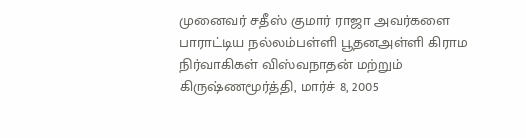முனைவர் சதீஸ் குமார் ராஜா அவர்களை பாராட்டிய நல்லம்பள்ளி பூதனஅள்ளி கிராம நிர்வாகிகள் விஸ்வநாதன் மற்றும் கிருஷ்ணமூர்த்தி, மார்ச் 8, 2005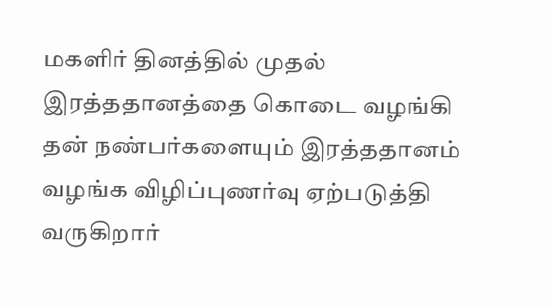மகளிர் தினத்தில் முதல் இரத்ததானத்தை கொடை வழங்கி தன் நண்பர்களையும் இரத்ததானம் வழங்க விழிப்புணர்வு ஏற்படுத்தி வருகிறார்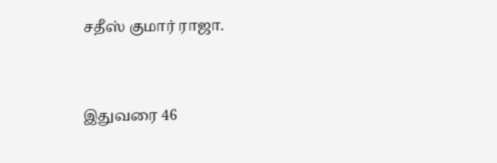சதீஸ் குமார் ராஜா.


இதுவரை 46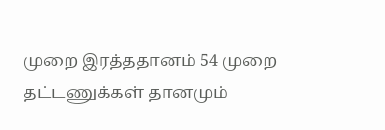முறை இரத்ததானம் 54 முறை தட்டணுக்கள் தானமும்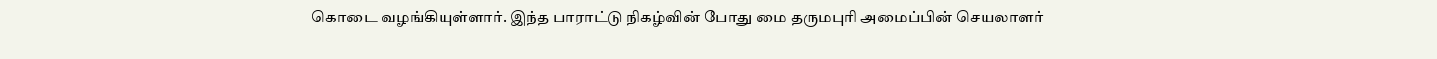கொடை வழங்கியுள்ளார். இந்த பாராட்டு நிகழ்வின் போது மை தருமபுரி அமைப்பின் செயலாளர்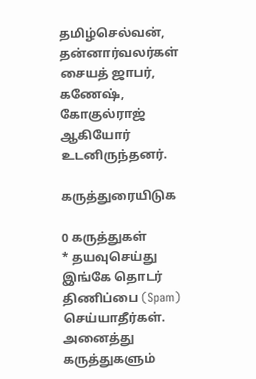தமிழ்செல்வன், தன்னார்வலர்கள் சையத் ஜாபர், கணேஷ், கோகுல்ராஜ் ஆகியோர் உடனிருந்தனர்.

கருத்துரையிடுக

0 கருத்துகள்
* தயவுசெய்து இங்கே தொடர் திணிப்பை (Spam) செய்யாதீர்கள். அனைத்து கருத்துகளும்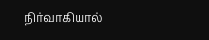நிர்வாகியால்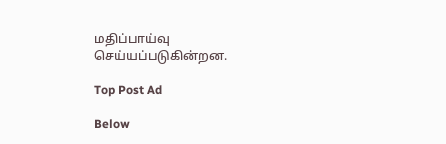மதிப்பாய்வு செய்யப்படுகின்றன.

Top Post Ad

Below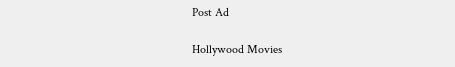Post Ad

Hollywood Movies